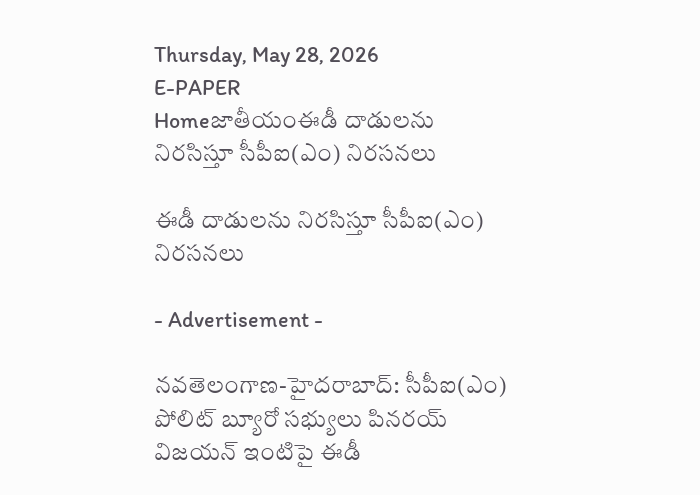Thursday, May 28, 2026
E-PAPER
Homeజాతీయంఈడీ దాడులను నిరసిస్తూ సీపీఐ(ఎం) నిర‌స‌న‌లు

ఈడీ దాడులను నిరసిస్తూ సీపీఐ(ఎం) నిర‌స‌న‌లు

- Advertisement -

న‌వ‌తెలంగాణ‌-హైద‌రాబాద్‌: సీపీఐ(ఎం) పోలిట్ బ్యూరో సభ్యులు పినర‌య్ విజయన్ ఇంటిపై ఈడీ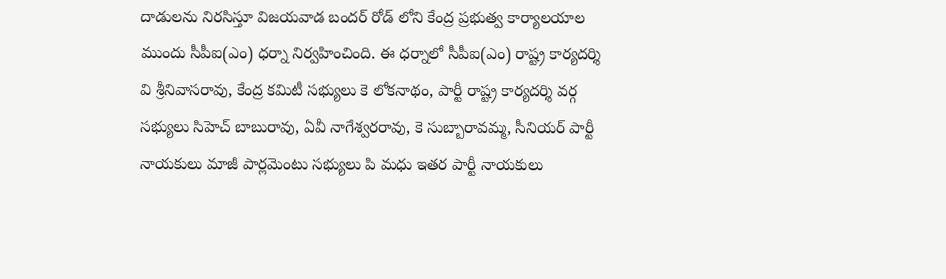దాడులను నిరసిస్తూ విజయవాడ బందర్ రోడ్ లోని కేంద్ర ప్రభుత్వ కార్యాలయాల ముందు సీపీఐ(ఎం) ధర్నా నిర్వహించింది. ఈ ధర్నాలో సీపీఐ(ఎం) రాష్ట్ర కార్యదర్శి వి శ్రీనివాసరావు, కేంద్ర కమిటీ సభ్యులు కె లోకనాథం, పార్టీ రాష్ట్ర కార్యదర్శి వర్గ సభ్యులు సిహెచ్ బాబురావు, ఏవీ నాగేశ్వరరావు, కె సుబ్బారావమ్మ, సీనియర్ పార్టీ నాయకులు మాజీ పార్లమెంటు సభ్యులు పి మధు ఇతర పార్టీ నాయకులు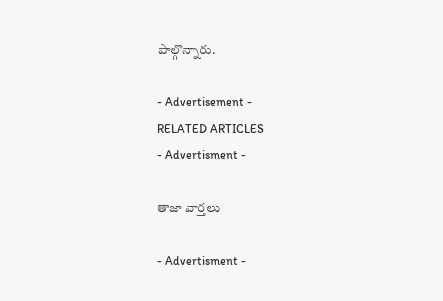పాల్గొన్నారు.

- Advertisement -
RELATED ARTICLES
- Advertisment -

తాజా వార్తలు

- Advertisment -